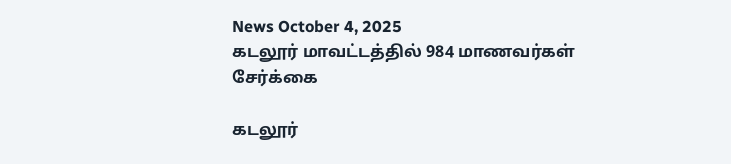News October 4, 2025
கடலூர் மாவட்டத்தில் 984 மாணவர்கள் சேர்க்கை

கடலூர்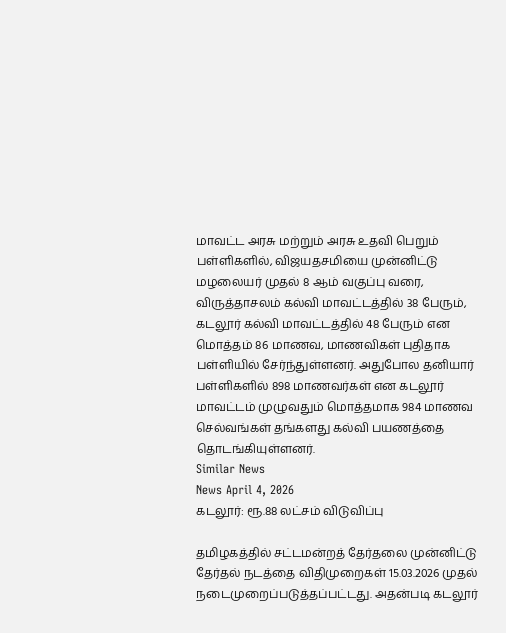மாவட்ட அரசு மற்றும் அரசு உதவி பெறும் பள்ளிகளில், விஜயதசமியை முன்னிட்டு மழலையர் முதல் 8 ஆம் வகுப்பு வரை, விருத்தாசலம் கல்வி மாவட்டத்தில் 38 பேரும், கடலூர் கல்வி மாவட்டத்தில் 48 பேரும் என மொத்தம் 86 மாணவ, மாணவிகள் புதிதாக பள்ளியில் சேர்ந்துள்ளனர். அதுபோல தனியார் பள்ளிகளில் 898 மாணவர்கள் என கடலூர் மாவட்டம் முழுவதும் மொத்தமாக 984 மாணவ செல்வங்கள் தங்களது கல்வி பயணத்தை தொடங்கியுள்ளனர்.
Similar News
News April 4, 2026
கடலூர்: ரூ.88 லட்சம் விடுவிப்பு

தமிழகத்தில் சட்டமன்றத் தேர்தலை முன்னிட்டு தேர்தல் நடத்தை விதிமுறைகள் 15.03.2026 முதல் நடைமுறைப்படுத்தப்பட்டது. அதன்படி கடலூர்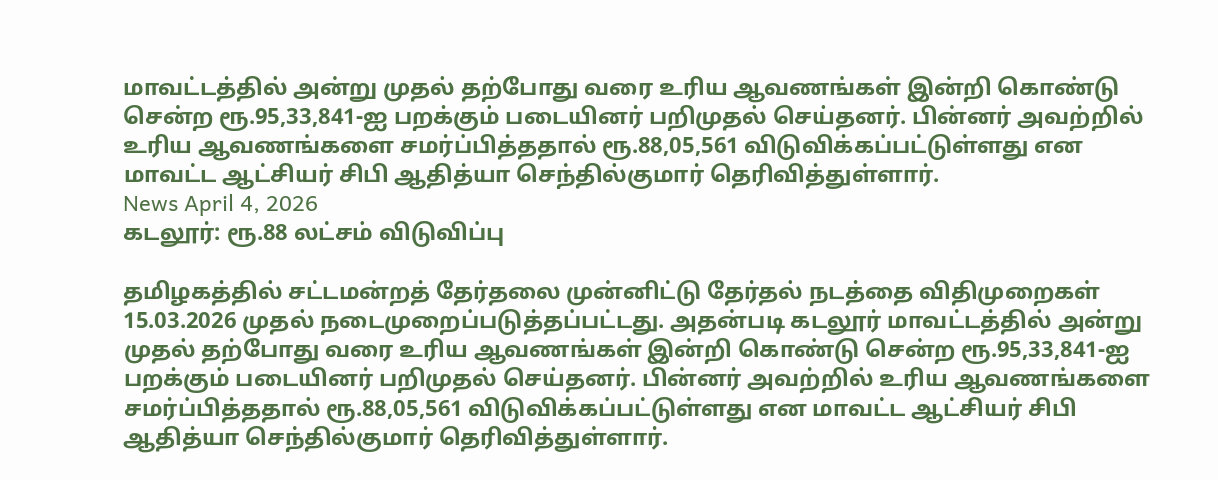மாவட்டத்தில் அன்று முதல் தற்போது வரை உரிய ஆவணங்கள் இன்றி கொண்டு சென்ற ரூ.95,33,841-ஐ பறக்கும் படையினர் பறிமுதல் செய்தனர். பின்னர் அவற்றில் உரிய ஆவணங்களை சமர்ப்பித்ததால் ரூ.88,05,561 விடுவிக்கப்பட்டுள்ளது என மாவட்ட ஆட்சியர் சிபி ஆதித்யா செந்தில்குமார் தெரிவித்துள்ளார்.
News April 4, 2026
கடலூர்: ரூ.88 லட்சம் விடுவிப்பு

தமிழகத்தில் சட்டமன்றத் தேர்தலை முன்னிட்டு தேர்தல் நடத்தை விதிமுறைகள் 15.03.2026 முதல் நடைமுறைப்படுத்தப்பட்டது. அதன்படி கடலூர் மாவட்டத்தில் அன்று முதல் தற்போது வரை உரிய ஆவணங்கள் இன்றி கொண்டு சென்ற ரூ.95,33,841-ஐ பறக்கும் படையினர் பறிமுதல் செய்தனர். பின்னர் அவற்றில் உரிய ஆவணங்களை சமர்ப்பித்ததால் ரூ.88,05,561 விடுவிக்கப்பட்டுள்ளது என மாவட்ட ஆட்சியர் சிபி ஆதித்யா செந்தில்குமார் தெரிவித்துள்ளார்.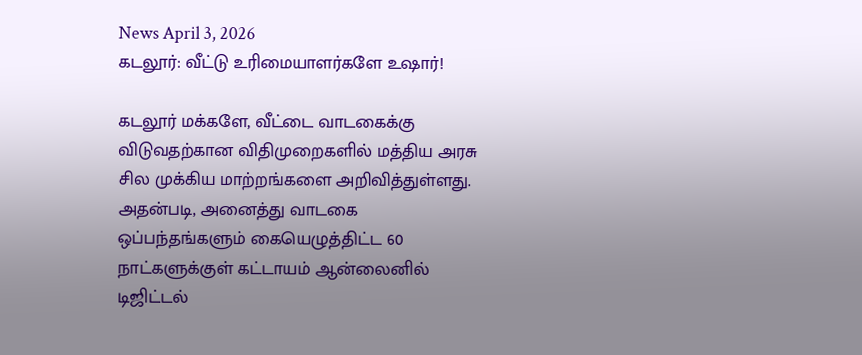News April 3, 2026
கடலூர்: வீட்டு உரிமையாளர்களே உஷார்!

கடலூர் மக்களே, வீட்டை வாடகைக்கு விடுவதற்கான விதிமுறைகளில் மத்திய அரசு சில முக்கிய மாற்றங்களை அறிவித்துள்ளது. அதன்படி, அனைத்து வாடகை ஒப்பந்தங்களும் கையெழுத்திட்ட 60 நாட்களுக்குள் கட்டாயம் ஆன்லைனில் டிஜிட்டல்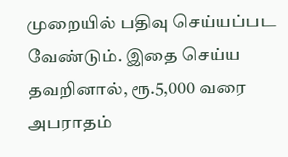முறையில் பதிவு செய்யப்பட வேண்டும். இதை செய்ய தவறினால், ரூ.5,000 வரை அபராதம்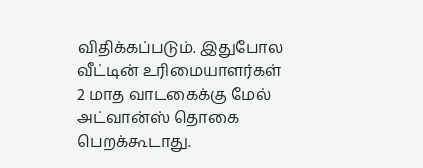விதிக்கப்படும். இதுபோல வீட்டின் உரிமையாளர்கள் 2 மாத வாடகைக்கு மேல் அட்வான்ஸ் தொகை பெறக்கூடாது.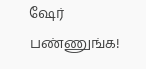ஷேர் பண்ணுங்க!